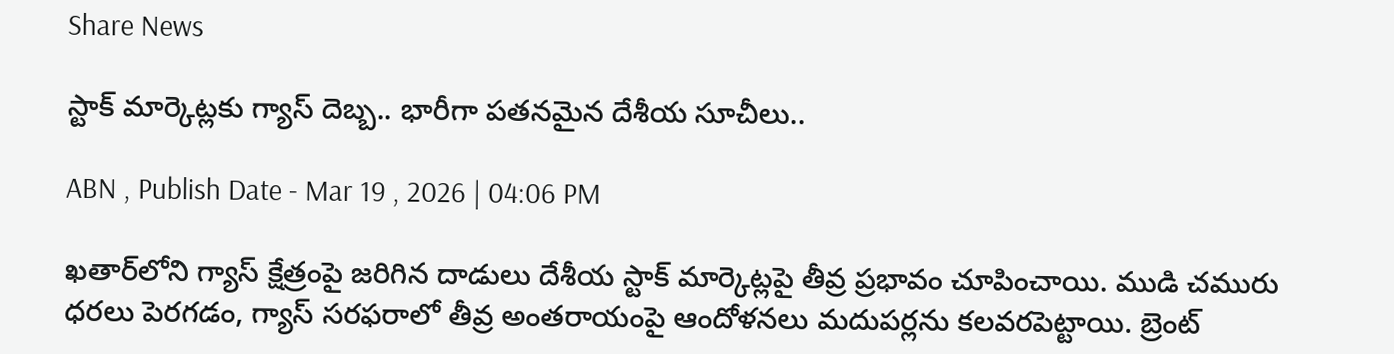Share News

స్టాక్ మార్కెట్లకు గ్యాస్ దెబ్బ.. భారీగా పతనమైన దేశీయ సూచీలు..

ABN , Publish Date - Mar 19 , 2026 | 04:06 PM

ఖతార్‌లోని గ్యాస్ క్షేత్రంపై జరిగిన దాడులు దేశీయ స్టాక్ మార్కెట్లపై తీవ్ర ప్రభావం చూపించాయి. ముడి చమురు ధరలు పెరగడం, గ్యాస్ సరఫరాలో తీవ్ర అంతరాయంపై ఆందోళనలు మదుపర్లను కలవరపెట్టాయి. బ్రెంట్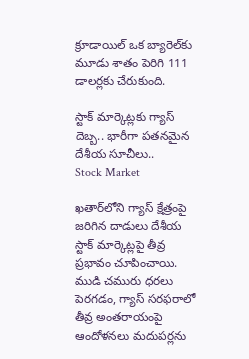క్రూడాయిల్ ఒక బ్యారెల్‌కు మూడు శాతం పెరిగి 111 డాలర్లకు చేరుకుంది.

స్టాక్ మార్కెట్లకు గ్యాస్ దెబ్బ.. భారీగా పతనమైన దేశీయ సూచీలు..
Stock Market

ఖతార్‌లోని గ్యాస్ క్షేత్రంపై జరిగిన దాడులు దేశీయ స్టాక్ మార్కెట్లపై తీవ్ర ప్రభావం చూపించాయి. ముడి చమురు ధరలు పెరగడం, గ్యాస్ సరఫరాలో తీవ్ర అంతరాయంపై ఆందోళనలు మదుపర్లను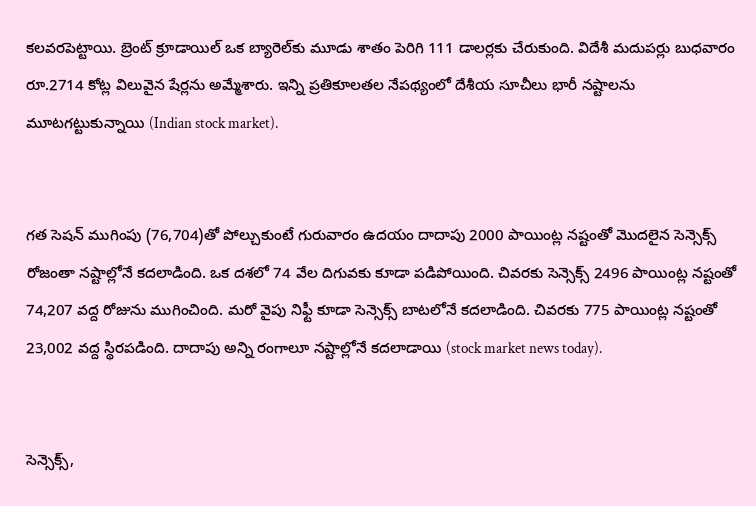కలవరపెట్టాయి. బ్రెంట్ క్రూడాయిల్ ఒక బ్యారెల్‌కు మూడు శాతం పెరిగి 111 డాలర్లకు చేరుకుంది. విదేశీ మదుపర్లు బుధవారం రూ.2714 కోట్ల విలువైన షేర్లను అమ్మేశారు. ఇన్ని ప్రతికూలతల నేపథ్యంలో దేశీయ సూచీలు భారీ నష్టాలను మూటగట్టుకున్నాయి (Indian stock market).


గత సెషన్ ముగింపు (76,704)తో పోల్చుకుంటే గురువారం ఉదయం దాదాపు 2000 పాయింట్ల నష్టంతో మొదలైన సెన్సెక్స్ రోజంతా నష్టాల్లోనే కదలాడింది. ఒక దశలో 74 వేల దిగువకు కూడా పడిపోయింది. చివరకు సెన్సెక్స్ 2496 పాయింట్ల నష్టంతో 74,207 వద్ద రోజును ముగించింది. మరో వైపు నిఫ్టీ కూడా సెన్సెక్స్ బాటలోనే కదలాడింది. చివరకు 775 పాయింట్ల నష్టంతో 23,002 వద్ద స్థిరపడింది. దాదాపు అన్ని రంగాలూ నష్టాల్లోనే కదలాడాయి (stock market news today).


సెన్సెక్స్‌,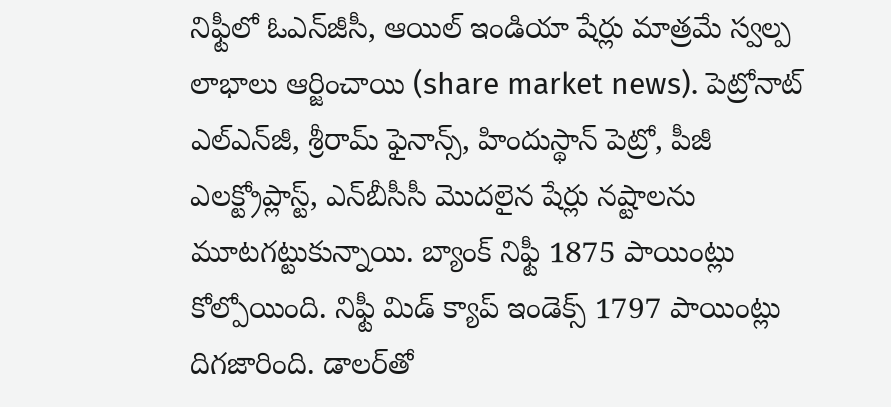నిఫ్టీలో ఓఎన్‌జీసీ, ఆయిల్ ఇండియా షేర్లు మాత్రమే స్వల్ప లాభాలు ఆర్జించాయి (share market news). పెట్రోనాట్ ఎల్‌ఎన్‌జీ, శ్రీరామ్ ఫైనాన్స్, హిందుస్థాన్ పెట్రో, పీజీ ఎలక్ట్రోప్లాస్ట్, ఎన్‌బీసీసీ మొదలైన షేర్లు నష్టాలను మూటగట్టుకున్నాయి. బ్యాంక్ నిఫ్టీ 1875 పాయింట్లు కోల్పోయింది. నిఫ్టీ మిడ్ క్యాప్ ఇండెక్స్ 1797 పాయింట్లు దిగజారింది. డాలర్‌తో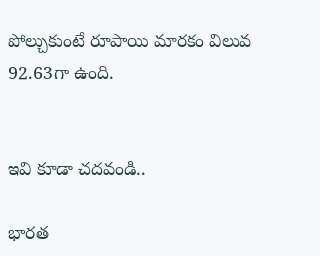పోల్చుకుంటే రూపాయి మారకం విలువ 92.63గా ఉంది.


ఇవి కూడా చదవండి..

భారత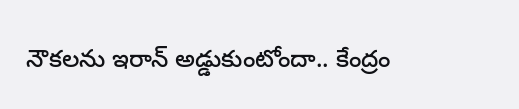నౌకలను ఇరాన్ అడ్డుకుంటోందా.. కేంద్రం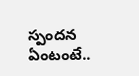స్పందన ఏంటంటే..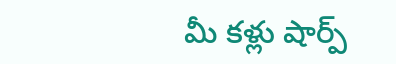మీ కళ్లు షార్ప్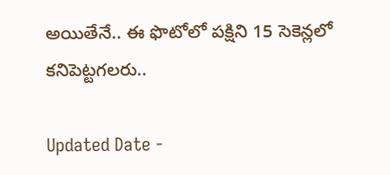అయితేనే.. ఈ ఫొటోలో పక్షిని 15 సెకెన్లలో కనిపెట్టగలరు..

Updated Date -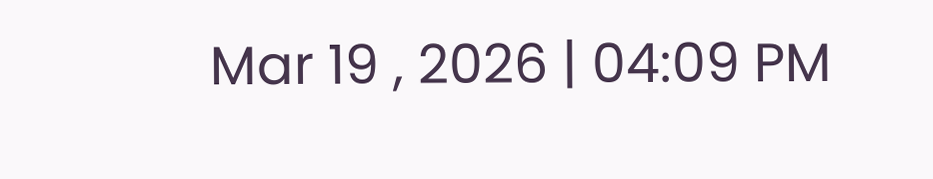Mar 19 , 2026 | 04:09 PM